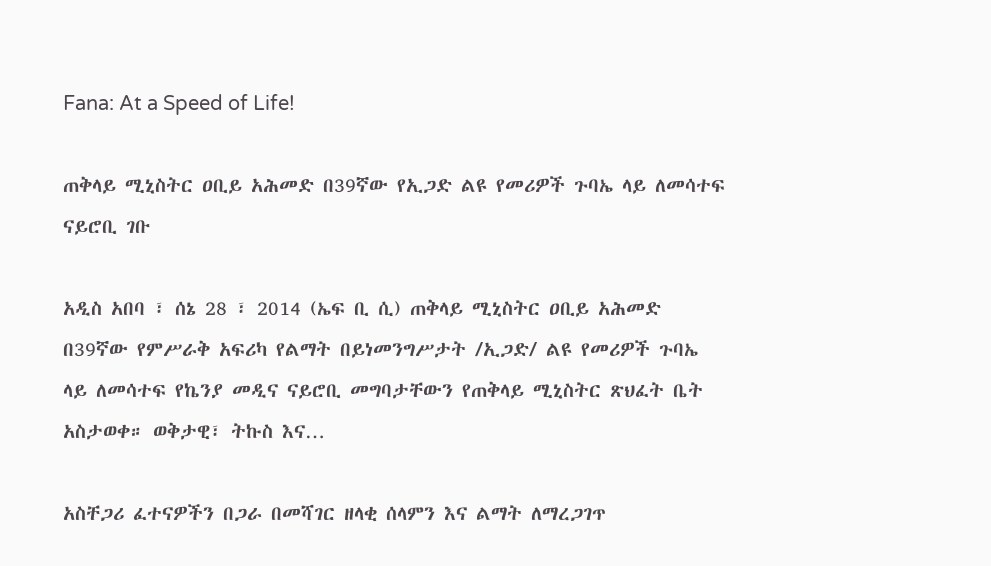Fana: At a Speed of Life!

ጠቅላይ ሚኒስትር ዐቢይ አሕመድ በ39ኛው የኢጋድ ልዩ የመሪዎች ጉባኤ ላይ ለመሳተፍ ናይሮቢ ገቡ

አዲስ አበባ ፣ ሰኔ 28 ፣ 2014 (ኤፍ ቢ ሲ) ጠቅላይ ሚኒስትር ዐቢይ አሕመድ በ39ኛው የምሥራቅ አፍሪካ የልማት በይነመንግሥታት /ኢጋድ/ ልዩ የመሪዎች ጉባኤ ላይ ለመሳተፍ የኬንያ መዲና ናይሮቢ መግባታቸውን የጠቅላይ ሚኒስትር ጽህፈት ቤት አስታወቀ። ወቅታዊ፣ ትኩስ እና…

አስቸጋሪ ፈተናዎችን በጋራ በመሻገር ዘላቂ ሰላምን እና ልማት ለማረጋገጥ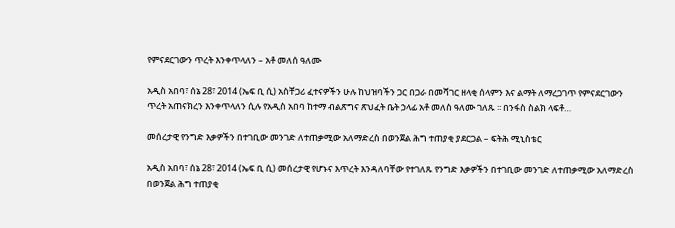የምናደርገውን ጥረት እንቀጥላለን – አቶ መለሰ ዓለሙ

አዲስ አበባ፣ ሰኔ 28፣ 2014 (ኤፍ ቢ ሲ) አስቸጋሪ ፈተናዎችን ሁሉ ከህዝባችን ጋር በጋራ በመሻገር ዘላቂ ሰላምን እና ልማት ለማረጋገጥ የምናደርገውን ጥረት አጠናክረን እንቀጥላለን ሲሉ የአዲስ አበባ ከተማ ብልጽግና ጽህፈት ቤት ኃላፊ አቶ መለስ ዓለሙ ገለጹ ፡፡ በንፋስ ስልክ ላፍቶ…

መሰረታዊ የንግድ እቃዎችን በተገቢው መንገድ ለተጠቃሚው አለማድረስ በወንጀል ሕግ ተጠያቂ ያደርጋል – ፍትሕ ሚኒስቴር

አዲስ አበባ፣ ሰኔ 28፣ 2014 (ኤፍ ቢ ሲ) መሰረታዊ የሆኑና እጥረት እንዳለባቸው የተገለጹ የንግድ እቃዎችን በተገቢው መንገድ ለተጠቃሚው አለማድረስ በወንጀል ሕግ ተጠያቂ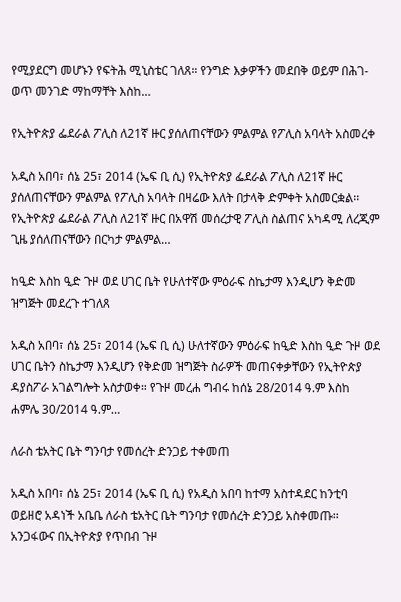የሚያደርግ መሆኑን የፍትሕ ሚኒስቴር ገለጸ። የንግድ እቃዎችን መደበቅ ወይም በሕገ-ወጥ መንገድ ማከማቸት እስከ…

የኢትዮጵያ ፌደራል ፖሊስ ለ21ኛ ዙር ያሰለጠናቸውን ምልምል የፖሊስ አባላት አስመረቀ

አዲስ አበባ፣ ሰኔ 25፣ 2014 (ኤፍ ቢ ሲ) የኢትዮጵያ ፌደራል ፖሊስ ለ21ኛ ዙር ያሰለጠናቸውን ምልምል የፖሊስ አባላት በዛሬው እለት በታላቅ ድምቀት አስመርቋል፡፡ የኢትዮጵያ ፌደራል ፖሊስ ለ21ኛ ዙር በአዋሽ መሰረታዊ ፖሊስ ስልጠና አካዳሚ ለረጂም ጊዜ ያሰለጠናቸውን በርካታ ምልምል…

ከዒድ እስከ ዒድ ጉዞ ወደ ሀገር ቤት የሁለተኛው ምዕራፍ ስኬታማ እንዲሆን ቅድመ ዝግጅት መደረጉ ተገለጸ

አዲስ አበባ፣ ሰኔ 25፣ 2014 (ኤፍ ቢ ሲ) ሁለተኛውን ምዕራፍ ከዒድ እስከ ዒድ ጉዞ ወደ ሀገር ቤትን ስኬታማ እንዲሆን የቅድመ ዝግጅት ስራዎች መጠናቀቃቸውን የኢትዮጵያ ዳያስፖራ አገልግሎት አስታወቀ። የጉዞ መረሐ ግብሩ ከሰኔ 28/2014 ዓ.ም እስከ ሐምሌ 30/2014 ዓ.ም…

ለራስ ቴአትር ቤት ግንባታ የመሰረት ድንጋይ ተቀመጠ

አዲስ አበባ፣ ሰኔ 25፣ 2014 (ኤፍ ቢ ሲ) የአዲስ አበባ ከተማ አስተዳደር ከንቲባ ወይዘሮ አዳነች አቤቤ ለራስ ቴአትር ቤት ግንባታ የመሰረት ድንጋይ አስቀመጡ፡፡ አንጋፋውና በኢትዮጵያ የጥበብ ጉዞ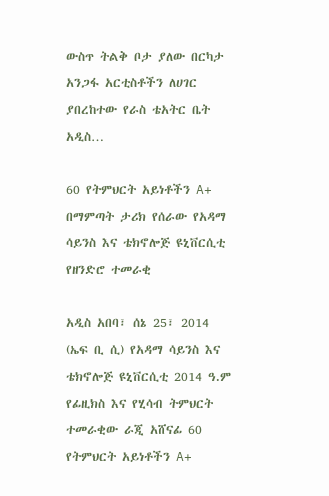ውስጥ ትልቅ ቦታ ያለው በርካታ አንጋፋ አርቲስቶችን ለሀገር ያበረከተው የራስ ቴአትር ቤት አዲስ…

60 የትምህርት አይነቶችን A+ በማምጣት ታሪክ የሰራው የአዳማ ሳይንስ እና ቴክኖሎጅ ዩኒቨርሲቲ የዘንድሮ ተመራቂ

አዲስ አበባ፣ ሰኔ 25፣ 2014 (ኤፍ ቢ ሲ) የአዳማ ሳይንስ እና ቴክኖሎጅ ዩኒቨርሲቲ 2014 ዓ.ም የፊዚክስ እና የሂሳብ ትምህርት ተመራቂው ራጂ አሸናፊ 60 የትምህርት አይነቶችን A+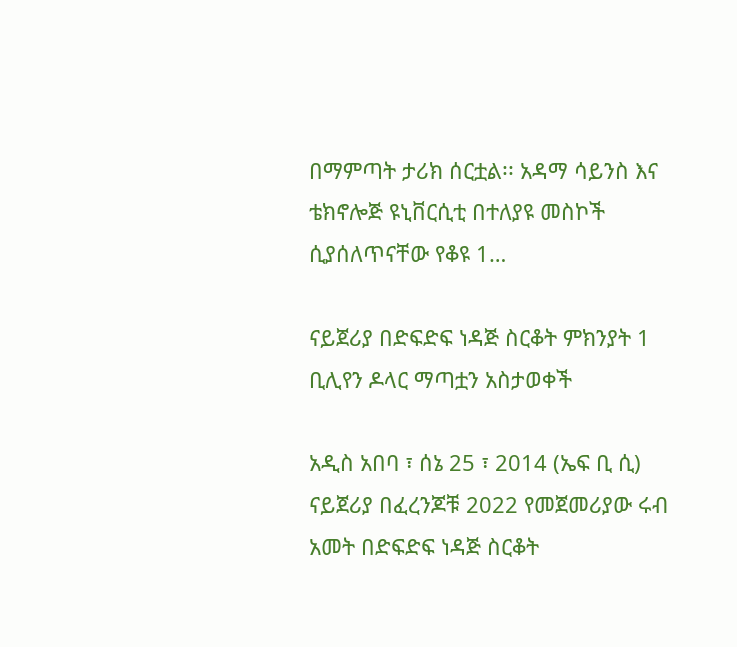በማምጣት ታሪክ ሰርቷል፡፡ አዳማ ሳይንስ እና ቴክኖሎጅ ዩኒቨርሲቲ በተለያዩ መስኮች ሲያሰለጥናቸው የቆዩ 1…

ናይጀሪያ በድፍድፍ ነዳጅ ስርቆት ምክንያት 1 ቢሊየን ዶላር ማጣቷን አስታወቀች

አዲስ አበባ ፣ ሰኔ 25 ፣ 2014 (ኤፍ ቢ ሲ) ናይጀሪያ በፈረንጆቹ 2022 የመጀመሪያው ሩብ አመት በድፍድፍ ነዳጅ ስርቆት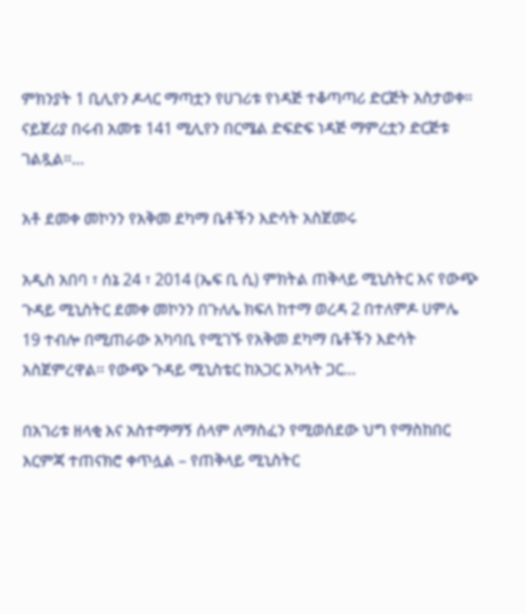ምክንያት 1 ቢሊየን ዶላር ማጣቷን የሀገሪቱ የነዳጅ ተቆጣጣሪ ድርጅት አስታወቀ። ናይጀሪያ በሩብ አመቱ 141 ሚሊየን በርሜል ድፍድፍ ነዳጅ ማምረቷን ድርጅቱ ገልጿል።…

አቶ ደመቀ መኮንን የአቅመ ደካማ ቤቶችን እድሳት አስጀመሩ

አዲስ አበባ ፣ ሰኔ 24 ፣ 2014 (ኤፍ ቢ ሲ) ምክትል ጠቅላይ ሚኒስትር እና የውጭ ጉዳይ ሚኒስትር ደመቀ መኮንን በጉለሌ ክፍለ ከተማ ወረዳ 2 በተለምዶ ሀምሌ 19 ተብሎ በሚጠራው አካባቢ የሚገኙ የአቅመ ደካማ ቤቶችን እድሳት አስጀምረዋል፡፡ የውጭ ጉዳይ ሚኒስቴር ከአጋር አካላት ጋር…

በአገሪቱ ዘላቂ እና አስተማማኝ ሰላም ለማስፈን የሚወሰደው ህግ የማስከበር እርምጃ ተጠናክሮ ቀጥሏል – የጠቅላይ ሚኒስትር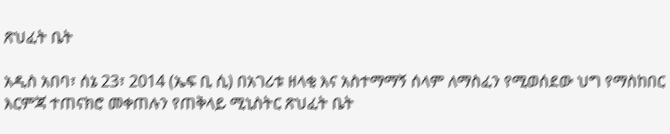ጽህፈት ቤት

አዲስ አበባ፣ ሰኔ 23፣ 2014 (ኤፍ ቢ ሲ) በአገሪቱ ዘላቂ እና አስተማማኝ ሰላም ለማስፈን የሚወሰደው ህግ የማስከበር እርምጃ ተጠናክሮ መቀጠሉን የጠቅላይ ሚኒስትር ጽህፈት ቤት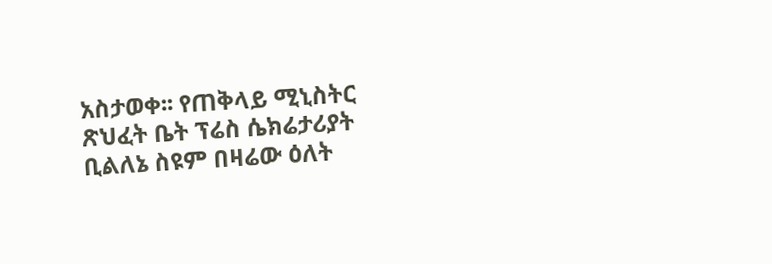አስታወቀ፡፡ የጠቅላይ ሚኒስትር ጽህፈት ቤት ፕሬስ ሴክሬታሪያት ቢልለኔ ስዩም በዛሬው ዕለት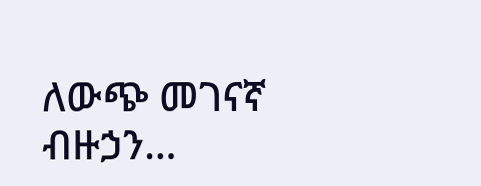ለውጭ መገናኛ ብዙኃን…